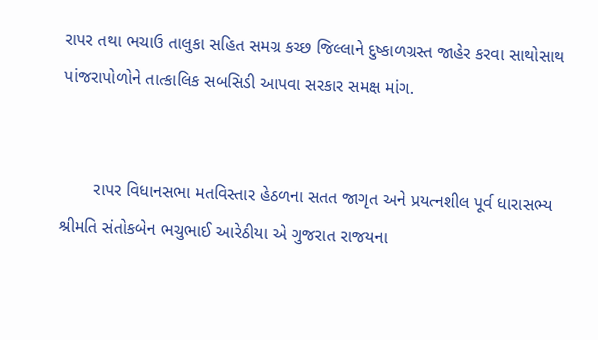રાપર તથા ભચાઉ તાલુકા સહિત સમગ્ર કચ્છ જિલ્લાને દુષ્કાળગ્રસ્ત જાહેર કરવા સાથોસાથ પાંજરાપોળોને તાત્કાલિક સબસિડી આપવા સરકાર સમક્ષ માંગ.


       રાપર વિધાનસભા મતવિસ્તાર હેઠળના સતત જાગૃત અને પ્રયત્નશીલ પૂર્વ ધારાસભ્ય શ્રીમતિ સંતોકબેન ભચુભાઈ આરેઠીયા એ ગુજરાત રાજયના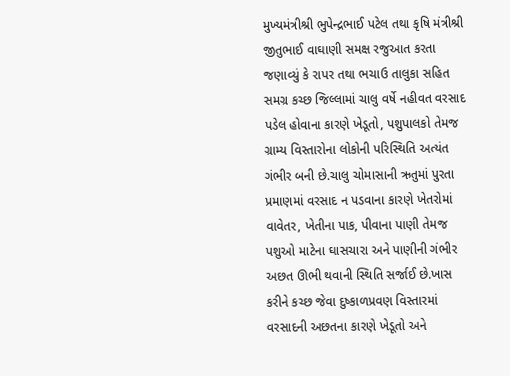મુખ્યમંત્રીશ્રી ભુપેન્દ્રભાઈ પટેલ તથા કૃષિ મંત્રીશ્રી જીતુભાઈ વાઘાણી સમક્ષ રજુઆત કરતા જણાવ્યું કે રાપર તથા ભચાઉ તાલુકા સહિત સમગ્ર કચ્છ જિલ્લામાં ચાલુ વર્ષે નહીવત વરસાદ પડેલ હોવાના કારણે ખેડૂતો, પશુપાલકો તેમજ ગ્રામ્ય વિસ્તારોના લોકોની પરિસ્થિતિ અત્યંત ગંભીર બની છે.ચાલુ ચોમાસાની ઋતુમાં પુરતા પ્રમાણમાં વરસાદ ન પડવાના કારણે ખેતરોમાં વાવેતર, ખેતીના પાક, પીવાના પાણી તેમજ પશુઓ માટેના ઘાસચારા અને પાણીની ગંભીર અછત ઊભી થવાની સ્થિતિ સર્જાઈ છે.ખાસ કરીને કચ્છ જેવા દુષ્કાળપ્રવણ વિસ્તારમાં વરસાદની અછતના કારણે ખેડૂતો અને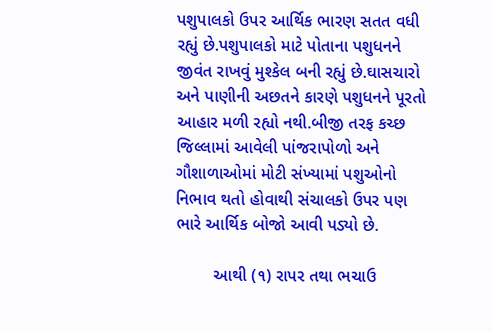પશુપાલકો ઉપર આર્થિક ભારણ સતત વધી રહ્યું છે.પશુપાલકો માટે પોતાના પશુધનને જીવંત રાખવું મુશ્કેલ બની રહ્યું છે.ઘાસચારો અને પાણીની અછતને કારણે પશુધનને પૂરતો આહાર મળી રહ્યો નથી.બીજી તરફ કચ્છ જિલ્લામાં આવેલી પાંજરાપોળો અને ગૌશાળાઓમાં મોટી સંખ્યામાં પશુઓનો નિભાવ થતો હોવાથી સંચાલકો ઉપર પણ ભારે આર્થિક બોજો આવી પડ્યો છે.

        આથી (૧) રાપર તથા ભચાઉ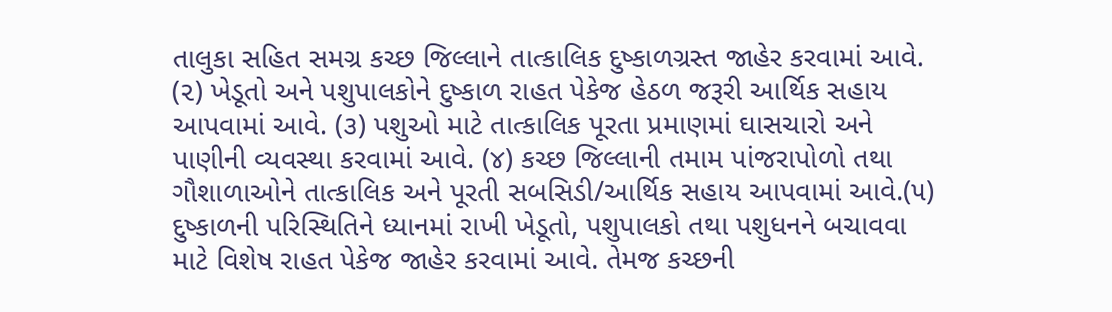તાલુકા સહિત સમગ્ર કચ્છ જિલ્લાને તાત્કાલિક દુષ્કાળગ્રસ્ત જાહેર કરવામાં આવે. (૨) ખેડૂતો અને પશુપાલકોને દુષ્કાળ રાહત પેકેજ હેઠળ જરૂરી આર્થિક સહાય આપવામાં આવે. (૩) પશુઓ માટે તાત્કાલિક પૂરતા પ્રમાણમાં ઘાસચારો અને પાણીની વ્યવસ્થા કરવામાં આવે. (૪) કચ્છ જિલ્લાની તમામ પાંજરાપોળો તથા ગૌશાળાઓને તાત્કાલિક અને પૂરતી સબસિડી/આર્થિક સહાય આપવામાં આવે.(૫) દુષ્કાળની પરિસ્થિતિને ધ્યાનમાં રાખી ખેડૂતો, પશુપાલકો તથા પશુધનને બચાવવા માટે વિશેષ રાહત પેકેજ જાહેર કરવામાં આવે. તેમજ કચ્છની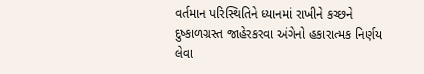વર્તમાન પરિસ્થિતિને ધ્યાનમાં રાખીને કચ્છને દુષ્કાળગ્રસ્ત જાહેરકરવા અંગેનો હકારાત્મક નિર્ણય લેવા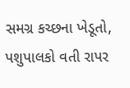સમગ્ર કચ્છના ખેડૂતો, પશુપાલકો વતી રાપર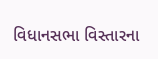વિધાનસભા વિસ્તારના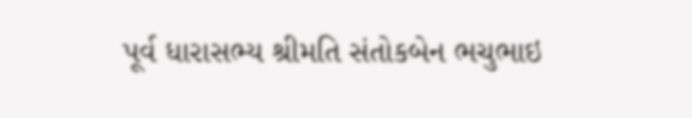પૂર્વ ધારાસભ્ય શ્રીમતિ સંતોકબેન ભચુભાઇ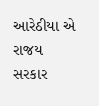આરેઠીયા એ રાજય સરકાર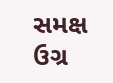સમક્ષ ઉગ્ર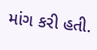માંગ કરી હતી.